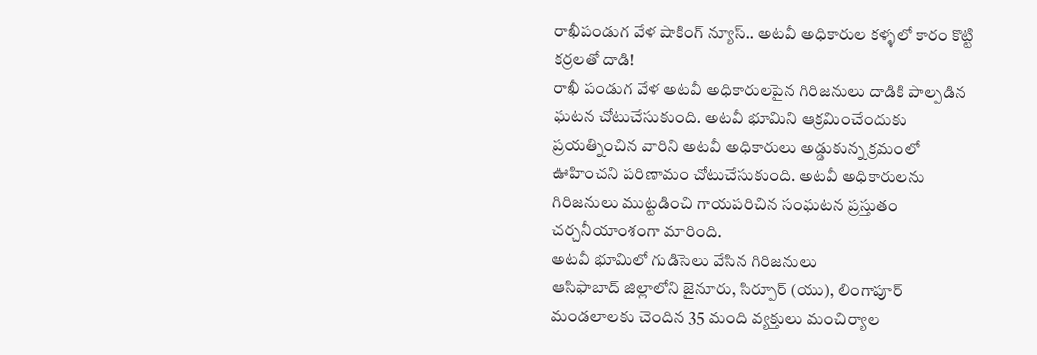రాఖీపండుగ వేళ షాకింగ్ న్యూస్.. అటవీ అధికారుల కళ్ళలో కారం కొట్టి కర్రలతో దాడి!
రాఖీ పండుగ వేళ అటవీ అధికారులపైన గిరిజనులు దాడికి పాల్పడిన ఘటన చోటుచేసుకుంది. అటవీ భూమిని ఆక్రమించేందుకు ప్రయత్నించిన వారిని అటవీ అధికారులు అడ్డుకున్న క్రమంలో ఊహించని పరిణామం చోటుచేసుకుంది. అటవీ అధికారులను గిరిజనులు ముట్టడించి గాయపరిచిన సంఘటన ప్రస్తుతం చర్చనీయాంశంగా మారింది.
అటవీ భూమిలో గుడిసెలు వేసిన గిరిజనులు
ఆసిఫాబాద్ జిల్లాలోని జైనూరు, సిర్పూర్ (యు), లింగాపూర్ మండలాలకు చెందిన 35 మంది వ్యక్తులు మంచిర్యాల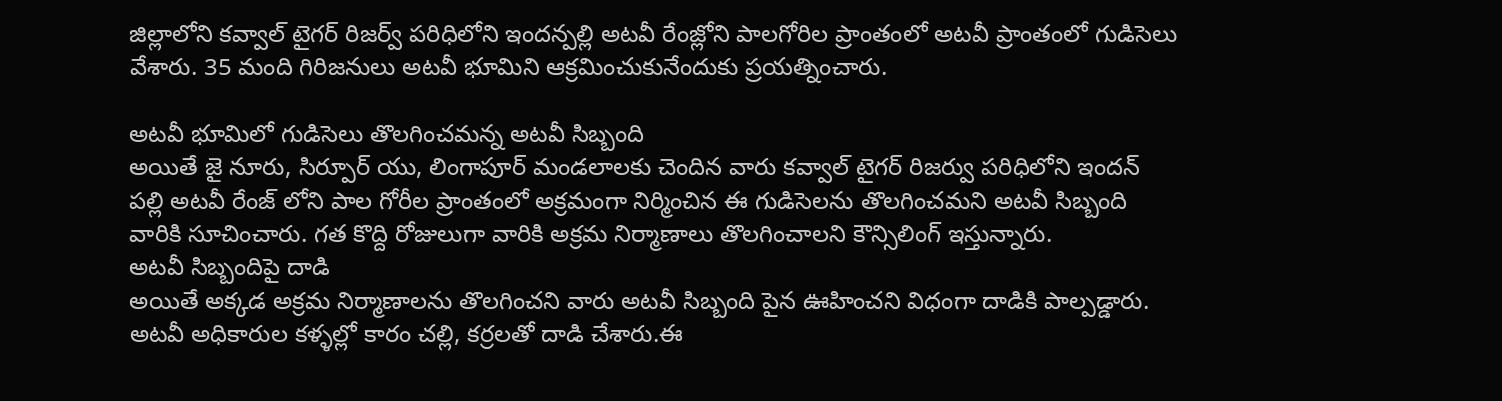జిల్లాలోని కవ్వాల్ టైగర్ రిజర్వ్ పరిధిలోని ఇందన్పల్లి అటవీ రేంజ్లోని పాలగోరిల ప్రాంతంలో అటవీ ప్రాంతంలో గుడిసెలు వేశారు. 35 మంది గిరిజనులు అటవీ భూమిని ఆక్రమించుకునేందుకు ప్రయత్నించారు.

అటవీ భూమిలో గుడిసెలు తొలగించమన్న అటవీ సిబ్బంది
అయితే జై నూరు, సిర్పూర్ యు, లింగాపూర్ మండలాలకు చెందిన వారు కవ్వాల్ టైగర్ రిజర్వు పరిధిలోని ఇందన్ పల్లి అటవీ రేంజ్ లోని పాల గోరీల ప్రాంతంలో అక్రమంగా నిర్మించిన ఈ గుడిసెలను తొలగించమని అటవీ సిబ్బంది వారికి సూచించారు. గత కొద్ది రోజులుగా వారికి అక్రమ నిర్మాణాలు తొలగించాలని కౌన్సిలింగ్ ఇస్తున్నారు.
అటవీ సిబ్బందిపై దాడి
అయితే అక్కడ అక్రమ నిర్మాణాలను తొలగించని వారు అటవీ సిబ్బంది పైన ఊహించని విధంగా దాడికి పాల్పడ్డారు. అటవీ అధికారుల కళ్ళల్లో కారం చల్లి, కర్రలతో దాడి చేశారు.ఈ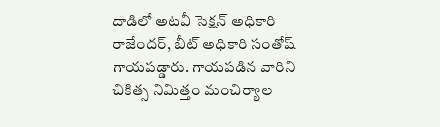దాడిలో అటవీ సెక్షన్ అధికారి రాజేందర్, బీట్ అధికారి సంతోష్ గాయపడ్డారు. గాయపడిన వారిని చికిత్స నిమిత్తం మంచిర్యాల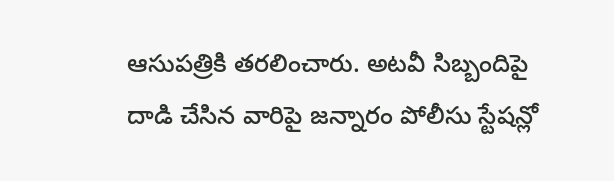ఆసుపత్రికి తరలించారు. అటవీ సిబ్బందిపై దాడి చేసిన వారిపై జన్నారం పోలీసు స్టేషన్లో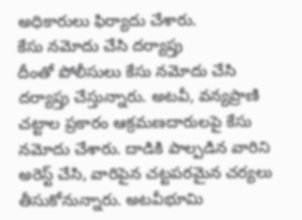అధికారులు ఫిర్యాదు చేశారు.
కేసు నమోదు చేసి దర్యాప్తు
దీంతో పోలీసులు కేసు నమోదు చేసి దర్యాప్తు చేస్తున్నారు. అటవీ, వన్యప్రాణి చట్టాల ప్రకారం ఆక్రమణదారులపై కేసు నమోదు చేశారు. దాడికి పాల్పడిన వారిని అరెస్ట్ చేసి, వారిపైన చట్టపరమైన చర్యలు తీసుకోనున్నారు. అటవీభూమి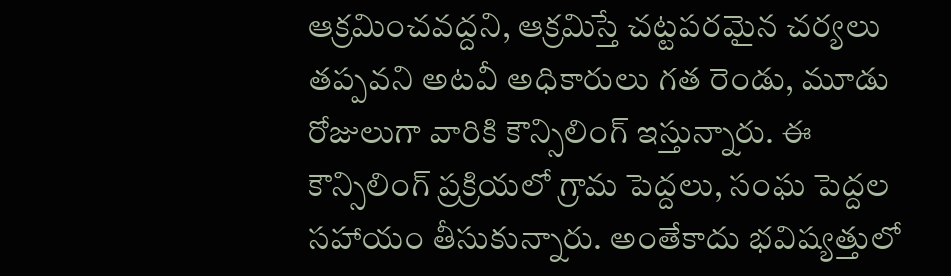ఆక్రమించవద్దని, ఆక్రమిస్తే చట్టపరమైన చర్యలు తప్పవని అటవీ అధికారులు గత రెండు, మూడు రోజులుగా వారికి కౌన్సిలింగ్ ఇస్తున్నారు. ఈ కౌన్సిలింగ్ ప్రక్రియలో గ్రామ పెద్దలు, సంఘ పెద్దల సహాయం తీసుకున్నారు. అంతేకాదు భవిష్యత్తులో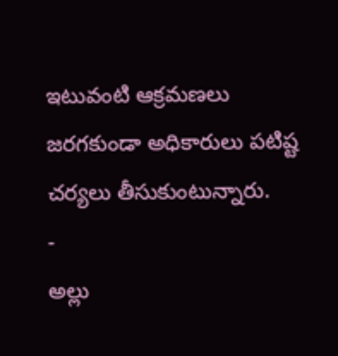ఇటువంటి ఆక్రమణలు జరగకుండా అధికారులు పటిష్ట చర్యలు తీసుకుంటున్నారు.
-
అల్లు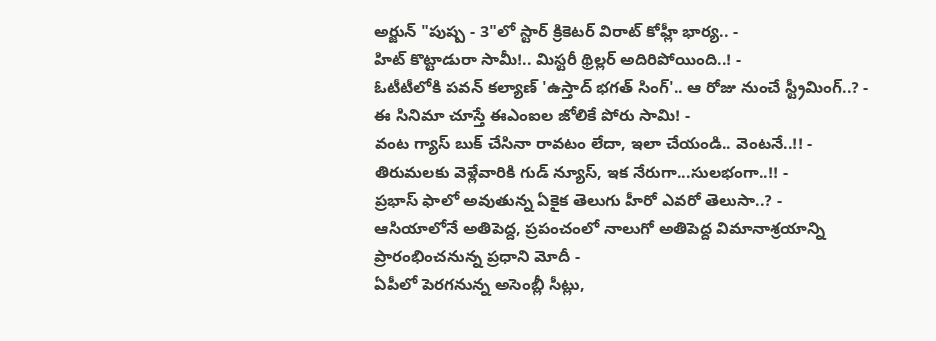అర్జున్ "పుష్ప - 3"లో స్టార్ క్రికెటర్ విరాట్ కోహ్లీ భార్య.. -
హిట్ కొట్టాడురా సామీ!.. మిస్టరీ థ్రిల్లర్ అదిరిపోయింది..! -
ఓటీటీలోకి పవన్ కల్యాణ్ 'ఉస్తాద్ భగత్ సింగ్'.. ఆ రోజు నుంచే స్ట్రీమింగ్..? -
ఈ సినిమా చూస్తే ఈఎంఐల జోలికే పోరు సామి! -
వంట గ్యాస్ బుక్ చేసినా రావటం లేదా, ఇలా చేయండి.. వెంటనే..!! -
తిరుమలకు వెళ్లేవారికి గుడ్ న్యూస్, ఇక నేరుగా...సులభంగా..!! -
ప్రభాస్ ఫాలో అవుతున్న ఏకైక తెలుగు హీరో ఎవరో తెలుసా..? -
ఆసియాలోనే అతిపెద్ద, ప్రపంచంలో నాలుగో అతిపెద్ద విమానాశ్రయాన్ని ప్రారంభించనున్న ప్రధాని మోదీ -
ఏపీలో పెరగనున్న అసెంబ్లీ సీట్లు,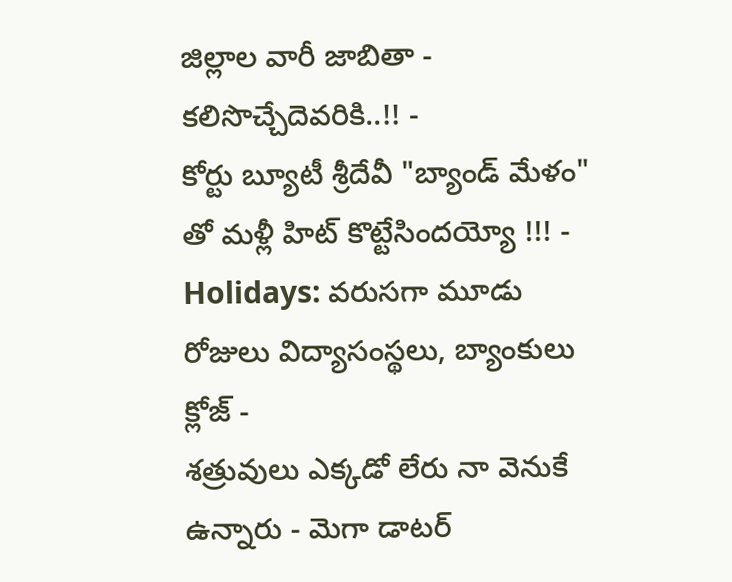జిల్లాల వారీ జాబితా - కలిసొచ్చేదెవరికి..!! -
కోర్టు బ్యూటీ శ్రీదేవీ "బ్యాండ్ మేళం" తో మళ్లీ హిట్ కొట్టేసిందయ్యో !!! -
Holidays: వరుసగా మూడు రోజులు విద్యాసంస్థలు, బ్యాంకులు క్లోజ్ -
శత్రువులు ఎక్కడో లేరు నా వెనుకే ఉన్నారు - మెగా డాటర్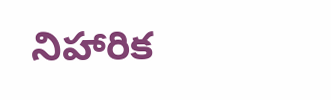నిహారిక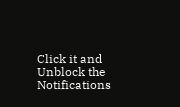Click it and Unblock the Notifications